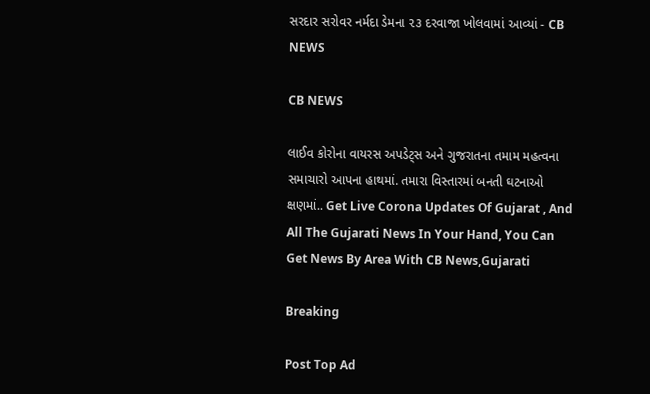સરદાર સરોવર નર્મદા ડેમના ૨૩ દરવાજા ખોલવામાં આવ્યાં - CB NEWS

CB NEWS

લાઈવ કોરોના વાયરસ અપડેટ્સ અને ગુજરાતના તમામ મહત્વના સમાચારો આપના હાથમાં. તમારા વિસ્તારમાં બનતી ઘટનાઓ ક્ષણમાં.. Get Live Corona Updates Of Gujarat , And All The Gujarati News In Your Hand, You Can Get News By Area With CB News,Gujarati

Breaking

Post Top Ad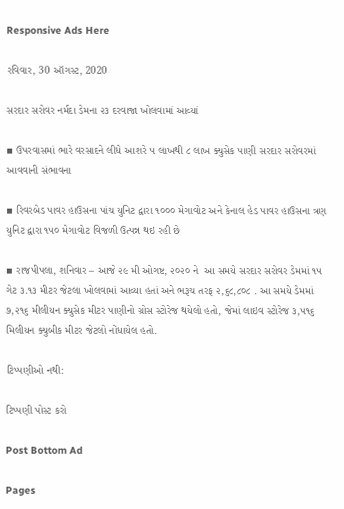Responsive Ads Here

રવિવાર, 30 ઑગસ્ટ, 2020

સરદાર સરોવર નર્મદા ડેમના ૨૩ દરવાજા ખોલવામાં આવ્યાં

▪ ઉપરવાસમાં ભારે વરસાદને લીધે આશરે ૫ લાખથી ૮ લાખ ક્યુસેક પાણી સરદાર સરોવરમાં આવવાની સંભાવના

▪ રિવરબેડ પાવર હાઉસના પાંચ યુનિટ દ્વારા ૧૦૦૦ મેગાવોટ અને કેનાલ હેડ પાવર હાઉસના ત્રણ યુનિટ દ્વારા ૧૫૦ મેગાવોટ વિજળી ઉત્પન્ન થઇ રહી છે

▪ રાજપીપલા, શનિવાર – આજે ૨૯ મી ઓગષ્ટ, ૨૦૨૦ ને  આ સમયે સરદાર સરોવર ડેમમાં ૧૫ ગેટ ૩.૧૩ મીટર જેટલા ખોલવામાં આવ્યા હતાં અને ભરૂચ તરફ ૨,૬૮,૮૦૮ . આ સમયે ડેમમાં ૭,૨૧૬ મીલીયન ક્યુસેક મીટર પાણીનો ગ્રોસ સ્ટોરેજ થયેલો હતો, જેમાં લાઇવ સ્ટોરેજ ૩,૫૧૬ મિલીયન ક્યુબીક મીટર જેટલો નોંધાયેલ હતો.

ટિપ્પણીઓ નથી:

ટિપ્પણી પોસ્ટ કરો

Post Bottom Ad

Pages